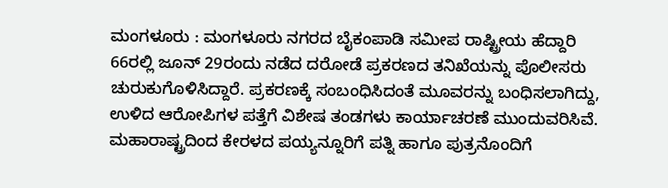ಮಂಗಳೂರು : ಮಂಗಳೂರು ನಗರದ ಬೈಕಂಪಾಡಿ ಸಮೀಪ ರಾಷ್ಟ್ರೀಯ ಹೆದ್ದಾರಿ 66ರಲ್ಲಿ ಜೂನ್ 29ರಂದು ನಡೆದ ದರೋಡೆ ಪ್ರಕರಣದ ತನಿಖೆಯನ್ನು ಪೊಲೀಸರು ಚುರುಕುಗೊಳಿಸಿದ್ದಾರೆ. ಪ್ರಕರಣಕ್ಕೆ ಸಂಬಂಧಿಸಿದಂತೆ ಮೂವರನ್ನು ಬಂಧಿಸಲಾಗಿದ್ದು, ಉಳಿದ ಆರೋಪಿಗಳ ಪತ್ತೆಗೆ ವಿಶೇಷ ತಂಡಗಳು ಕಾರ್ಯಾಚರಣೆ ಮುಂದುವರಿಸಿವೆ.
ಮಹಾರಾಷ್ಟ್ರದಿಂದ ಕೇರಳದ ಪಯ್ಯನ್ನೂರಿಗೆ ಪತ್ನಿ ಹಾಗೂ ಪುತ್ರನೊಂದಿಗೆ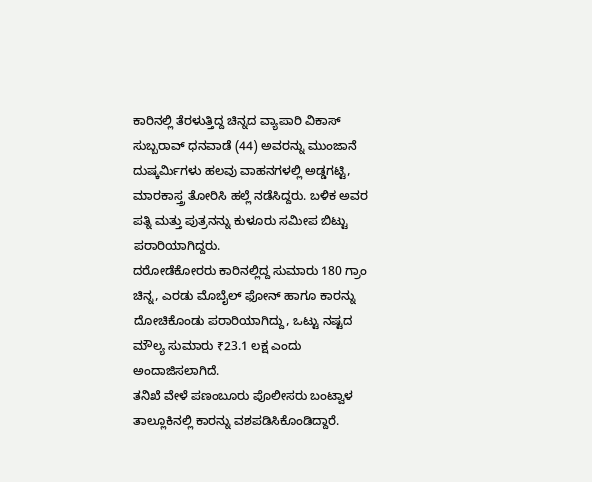ಕಾರಿನಲ್ಲಿ ತೆರಳುತ್ತಿದ್ದ ಚಿನ್ನದ ವ್ಯಾಪಾರಿ ವಿಕಾಸ್ ಸುಬ್ಬರಾವ್ ಧನವಾಡೆ (44) ಅವರನ್ನು ಮುಂಜಾನೆ ದುಷ್ಕರ್ಮಿಗಳು ಹಲವು ವಾಹನಗಳಲ್ಲಿ ಅಡ್ಡಗಟ್ಟಿ, ಮಾರಕಾಸ್ತ್ರ ತೋರಿಸಿ ಹಲ್ಲೆ ನಡೆಸಿದ್ದರು. ಬಳಿಕ ಅವರ ಪತ್ನಿ ಮತ್ತು ಪುತ್ರನನ್ನು ಕುಳೂರು ಸಮೀಪ ಬಿಟ್ಟು ಪರಾರಿಯಾಗಿದ್ದರು.
ದರೋಡೆಕೋರರು ಕಾರಿನಲ್ಲಿದ್ದ ಸುಮಾರು 180 ಗ್ರಾಂ ಚಿನ್ನ, ಎರಡು ಮೊಬೈಲ್ ಫೋನ್ ಹಾಗೂ ಕಾರನ್ನು ದೋಚಿಕೊಂಡು ಪರಾರಿಯಾಗಿದ್ದು, ಒಟ್ಟು ನಷ್ಟದ ಮೌಲ್ಯ ಸುಮಾರು ₹23.1 ಲಕ್ಷ ಎಂದು ಅಂದಾಜಿಸಲಾಗಿದೆ.
ತನಿಖೆ ವೇಳೆ ಪಣಂಬೂರು ಪೊಲೀಸರು ಬಂಟ್ವಾಳ ತಾಲ್ಲೂಕಿನಲ್ಲಿ ಕಾರನ್ನು ವಶಪಡಿಸಿಕೊಂಡಿದ್ದಾರೆ.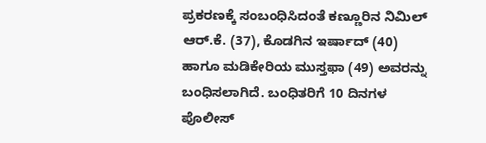ಪ್ರಕರಣಕ್ಕೆ ಸಂಬಂಧಿಸಿದಂತೆ ಕಣ್ಣೂರಿನ ನಿಮಿಲ್ ಆರ್.ಕೆ. (37), ಕೊಡಗಿನ ಇರ್ಷಾದ್ (40) ಹಾಗೂ ಮಡಿಕೇರಿಯ ಮುಸ್ತಫಾ (49) ಅವರನ್ನು ಬಂಧಿಸಲಾಗಿದೆ. ಬಂಧಿತರಿಗೆ 10 ದಿನಗಳ ಪೊಲೀಸ್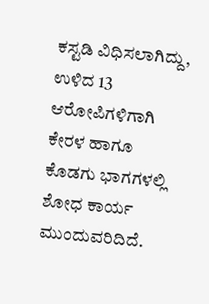ಕಸ್ಟಡಿ ವಿಧಿಸಲಾಗಿದ್ದು, ಉಳಿದ 13 ಆರೋಪಿಗಳಿಗಾಗಿ ಕೇರಳ ಹಾಗೂ ಕೊಡಗು ಭಾಗಗಳಲ್ಲಿ ಶೋಧ ಕಾರ್ಯ ಮುಂದುವರಿದಿದೆ.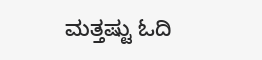ಮತ್ತಷ್ಟು ಓದಿ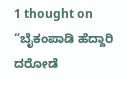1 thought on “ಬೈಕಂಪಾಡಿ ಹೆದ್ದಾರಿ ದರೋಡೆ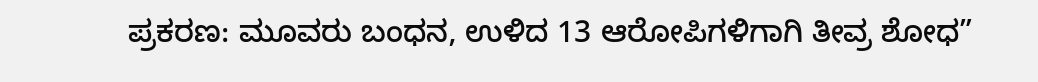ಪ್ರಕರಣ: ಮೂವರು ಬಂಧನ, ಉಳಿದ 13 ಆರೋಪಿಗಳಿಗಾಗಿ ತೀವ್ರ ಶೋಧ”